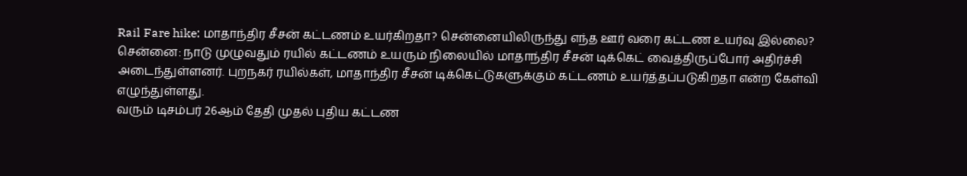Rail Fare hike: மாதாந்திர சீசன் கட்டணம் உயர்கிறதா? சென்னையிலிருந்து எந்த ஊர் வரை கட்டண உயர்வு இல்லை?
சென்னை: நாடு முழுவதும் ரயில் கட்டணம் உயரும் நிலையில் மாதாந்திர சீசன் டிக்கெட் வைத்திருப்போர் அதிர்ச்சி அடைந்துள்ளனர். புறநகர் ரயில்கள், மாதாந்திர சீசன் டிக்கெட்டுகளுக்கும் கட்டணம் உயர்த்தப்படுகிறதா என்ற கேள்வி எழுந்துள்ளது.
வரும் டிசம்பர் 26ஆம் தேதி முதல் புதிய கட்டண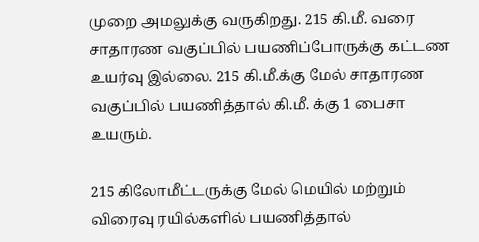முறை அமலுக்கு வருகிறது. 215 கி.மீ. வரை சாதாரண வகுப்பில் பயணிப்போருக்கு கட்டண உயர்வு இல்லை. 215 கி.மீ.க்கு மேல் சாதாரண வகுப்பில் பயணித்தால் கி.மீ. க்கு 1 பைசா உயரும்.

215 கிலோமீட்டருக்கு மேல் மெயில் மற்றும் விரைவு ரயில்களில் பயணித்தால்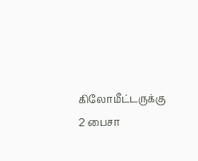கிலோமீட்டருக்கு 2 பைசா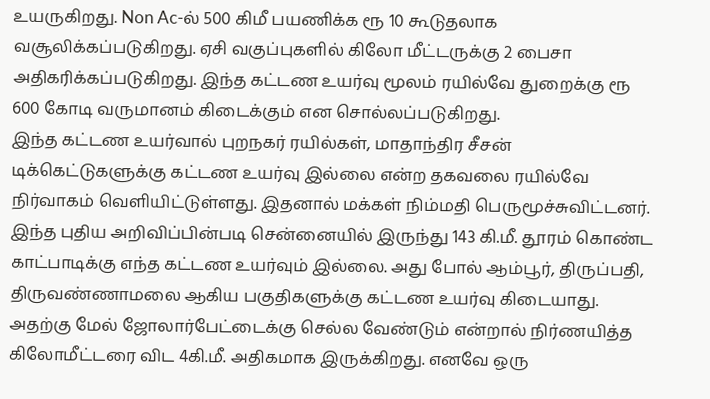உயருகிறது. Non Ac-ல் 500 கிமீ பயணிக்க ரூ 10 கூடுதலாக வசூலிக்கப்படுகிறது. ஏசி வகுப்புகளில் கிலோ மீட்டருக்கு 2 பைசா அதிகரிக்கப்படுகிறது. இந்த கட்டண உயர்வு மூலம் ரயில்வே துறைக்கு ரூ 600 கோடி வருமானம் கிடைக்கும் என சொல்லப்படுகிறது.
இந்த கட்டண உயர்வால் புறநகர் ரயில்கள், மாதாந்திர சீசன் டிக்கெட்டுகளுக்கு கட்டண உயர்வு இல்லை என்ற தகவலை ரயில்வே நிர்வாகம் வெளியிட்டுள்ளது. இதனால் மக்கள் நிம்மதி பெருமூச்சுவிட்டனர்.
இந்த புதிய அறிவிப்பின்படி சென்னையில் இருந்து 143 கி.மீ. தூரம் கொண்ட காட்பாடிக்கு எந்த கட்டண உயர்வும் இல்லை. அது போல் ஆம்பூர், திருப்பதி, திருவண்ணாமலை ஆகிய பகுதிகளுக்கு கட்டண உயர்வு கிடையாது.
அதற்கு மேல் ஜோலார்பேட்டைக்கு செல்ல வேண்டும் என்றால் நிர்ணயித்த கிலோமீட்டரை விட 4கி.மீ. அதிகமாக இருக்கிறது. எனவே ஒரு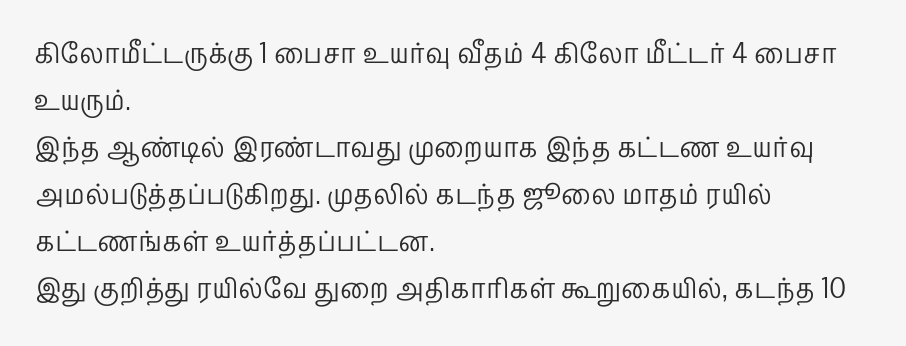கிலோமீட்டருக்கு 1 பைசா உயர்வு வீதம் 4 கிலோ மீட்டர் 4 பைசா உயரும்.
இந்த ஆண்டில் இரண்டாவது முறையாக இந்த கட்டண உயர்வு அமல்படுத்தப்படுகிறது. முதலில் கடந்த ஜூலை மாதம் ரயில் கட்டணங்கள் உயர்த்தப்பட்டன.
இது குறித்து ரயில்வே துறை அதிகாரிகள் கூறுகையில், கடந்த 10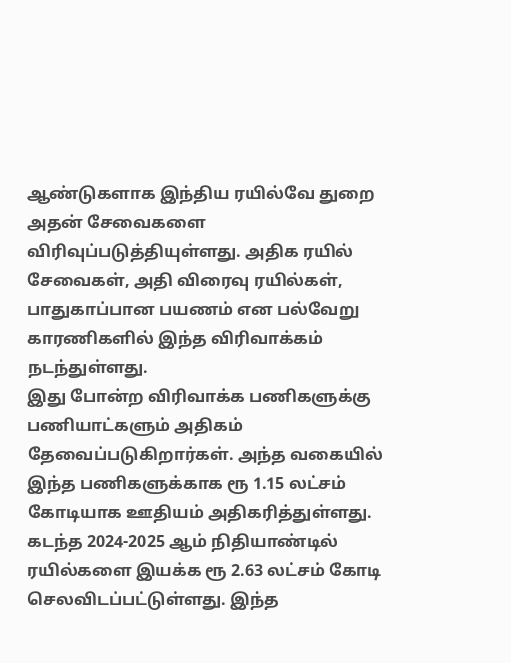ஆண்டுகளாக இந்திய ரயில்வே துறை அதன் சேவைகளை விரிவுப்படுத்தியுள்ளது. அதிக ரயில் சேவைகள், அதி விரைவு ரயில்கள், பாதுகாப்பான பயணம் என பல்வேறு காரணிகளில் இந்த விரிவாக்கம் நடந்துள்ளது.
இது போன்ற விரிவாக்க பணிகளுக்கு பணியாட்களும் அதிகம் தேவைப்படுகிறார்கள். அந்த வகையில் இந்த பணிகளுக்காக ரூ 1.15 லட்சம் கோடியாக ஊதியம் அதிகரித்துள்ளது. கடந்த 2024-2025 ஆம் நிதியாண்டில் ரயில்களை இயக்க ரூ 2.63 லட்சம் கோடி செலவிடப்பட்டுள்ளது. இந்த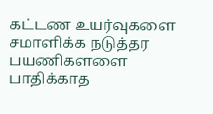கட்டண உயர்வுகளை சமாளிக்க நடுத்தர பயணிகளளை பாதிக்காத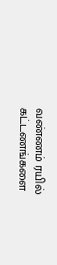வண்ணம் ரயில் கட்டணங்களை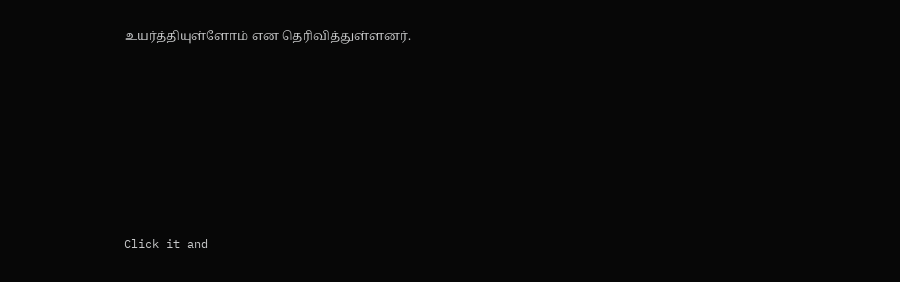உயர்த்தியுள்ளோம் என தெரிவித்துள்ளனர்.












Click it and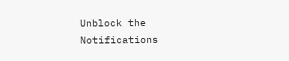Unblock the Notifications